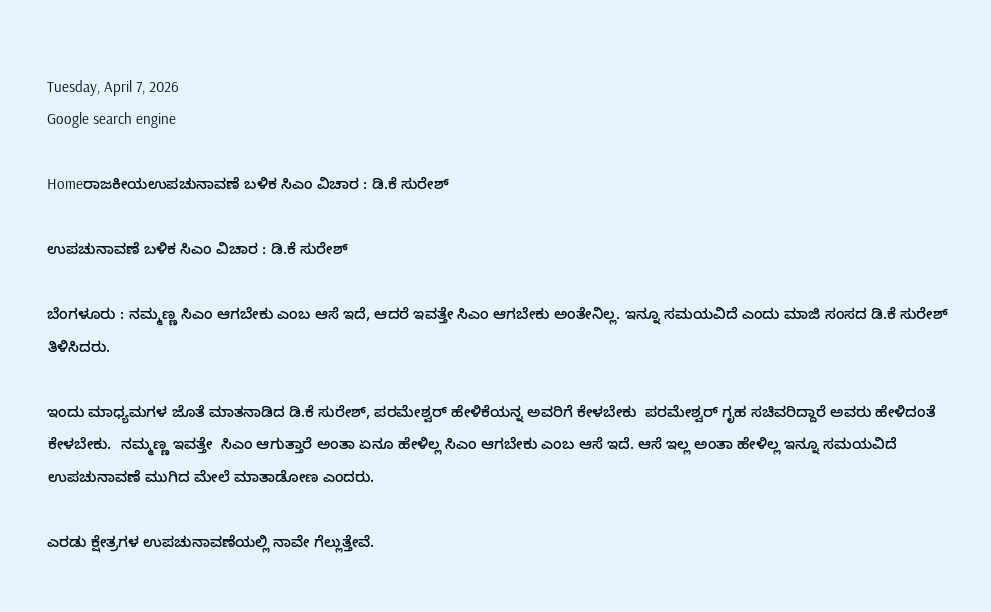Tuesday, April 7, 2026
Google search engine

Homeರಾಜಕೀಯಉಪಚುನಾವಣೆ ಬಳಿಕ ಸಿಎಂ ವಿಚಾರ : ಡಿ.ಕೆ ಸುರೇಶ್

ಉಪಚುನಾವಣೆ ಬಳಿಕ ಸಿಎಂ ವಿಚಾರ : ಡಿ.ಕೆ ಸುರೇಶ್

ಬೆಂಗಳೂರು : ನಮ್ಮಣ್ಣ ಸಿಎಂ ಆಗಬೇಕು ಎಂಬ ಆಸೆ ಇದೆ, ಆದರೆ ಇವತ್ತೇ ಸಿಎಂ ಆಗಬೇಕು ಅಂತೇನಿಲ್ಲ. ಇನ್ನೂ ಸಮಯವಿದೆ ಎಂದು ಮಾಜಿ ಸಂಸದ ಡಿ.ಕೆ ಸುರೇಶ್ ತಿಳಿಸಿದರು.

ಇಂದು ಮಾಧ್ಯಮಗಳ ಜೊತೆ ಮಾತನಾಡಿದ ಡಿ.ಕೆ ಸುರೇಶ್, ಪರಮೇಶ್ವರ್ ಹೇಳಿಕೆಯನ್ನ ಅವರಿಗೆ ಕೇಳಬೇಕು  ಪರಮೇಶ್ವರ್ ಗೃಹ ಸಚಿವರಿದ್ದಾರೆ ಅವರು ಹೇಳಿದಂತೆ ಕೇಳಬೇಕು.  ನಮ್ಮಣ್ಣ ಇವತ್ತೇ  ಸಿಎಂ ಆಗುತ್ತಾರೆ ಅಂತಾ ಏನೂ ಹೇಳಿಲ್ಲ ಸಿಎಂ ಆಗಬೇಕು ಎಂಬ ಆಸೆ ಇದೆ. ಆಸೆ ಇಲ್ಲ ಅಂತಾ ಹೇಳಿಲ್ಲ ಇನ್ನೂ ಸಮಯವಿದೆ ಉಪಚುನಾವಣೆ ಮುಗಿದ ಮೇಲೆ ಮಾತಾಡೋಣ ಎಂದರು.

ಎರಡು ಕ್ಷೇತ್ರಗಳ ಉಪಚುನಾವಣೆಯಲ್ಲಿ ನಾವೇ ಗೆಲ್ಲುತ್ತೇವೆ.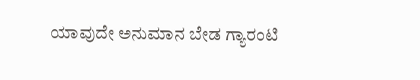ಯಾವುದೇ ಅನುಮಾನ ಬೇಡ ಗ್ಯಾರಂಟಿ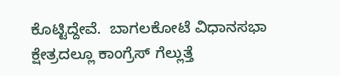ಕೊಟ್ಟಿದ್ದೇವೆ.  ಬಾಗಲಕೋಟೆ ವಿಧಾನಸಭಾ ಕ್ಷೇತ್ರದಲ್ಲೂ ಕಾಂಗ್ರೆಸ್ ಗೆಲ್ಲುತ್ತೆ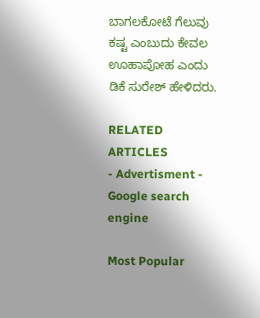ಬಾಗಲಕೋಟೆ ಗೆಲುವು ಕಷ್ಟ ಎಂಬುದು ಕೇವಲ ಊಹಾಪೋಹ ಎಂದು ಡಿಕೆ ಸುರೇಶ್ ಹೇಳಿದರು.

RELATED ARTICLES
- Advertisment -
Google search engine

Most Popular